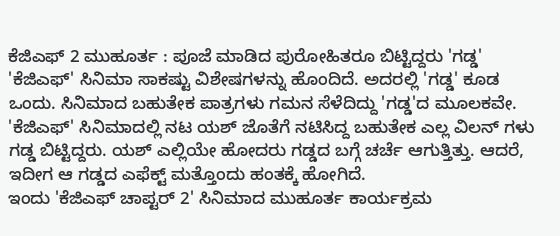ಕೆಜಿಎಫ್ 2 ಮುಹೂರ್ತ : ಪೂಜೆ ಮಾಡಿದ ಪುರೋಹಿತರೂ ಬಿಟ್ಟಿದ್ದರು 'ಗಡ್ಡ'
'ಕೆಜಿಎಫ್' ಸಿನಿಮಾ ಸಾಕಷ್ಟು ವಿಶೇಷಗಳನ್ನು ಹೊಂದಿದೆ. ಅದರಲ್ಲಿ 'ಗಡ್ಡ' ಕೂಡ ಒಂದು. ಸಿನಿಮಾದ ಬಹುತೇಕ ಪಾತ್ರಗಳು ಗಮನ ಸೆಳೆದಿದ್ದು 'ಗಡ್ಡ'ದ ಮೂಲಕವೇ.
'ಕೆಜಿಎಫ್' ಸಿನಿಮಾದಲ್ಲಿ ನಟ ಯಶ್ ಜೊತೆಗೆ ನಟಿಸಿದ್ದ ಬಹುತೇಕ ಎಲ್ಲ ವಿಲನ್ ಗಳು ಗಡ್ಡ ಬಿಟ್ಟಿದ್ದರು. ಯಶ್ ಎಲ್ಲಿಯೇ ಹೋದರು ಗಡ್ಡದ ಬಗ್ಗೆ ಚರ್ಚೆ ಆಗುತ್ತಿತ್ತು. ಆದರೆ, ಇದೀಗ ಆ ಗಡ್ಡದ ಎಫೆಕ್ಟ್ ಮತ್ತೊಂದು ಹಂತಕ್ಕೆ ಹೋಗಿದೆ.
ಇಂದು 'ಕೆಜಿಎಫ್ ಚಾಪ್ಟರ್ 2' ಸಿನಿಮಾದ ಮುಹೂರ್ತ ಕಾರ್ಯಕ್ರಮ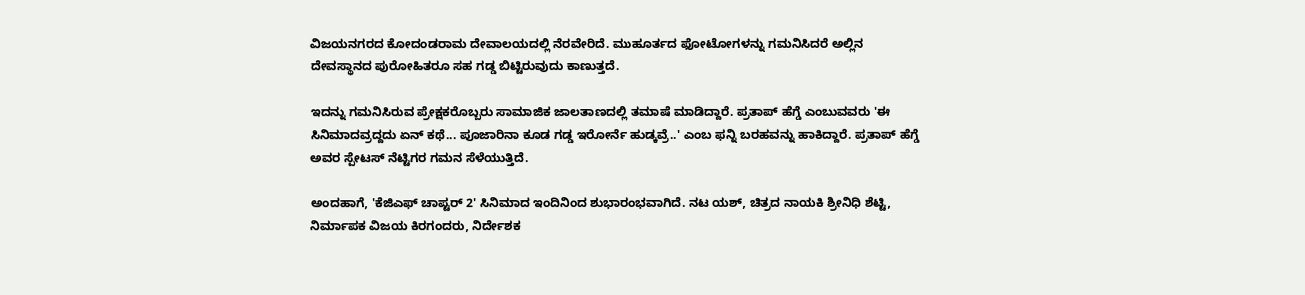ವಿಜಯನಗರದ ಕೋದಂಡರಾಮ ದೇವಾಲಯದಲ್ಲಿ ನೆರವೇರಿದೆ. ಮುಹೂರ್ತದ ಫೋಟೋಗಳನ್ನು ಗಮನಿಸಿದರೆ ಅಲ್ಲಿನ ದೇವಸ್ಥಾನದ ಪುರೋಹಿತರೂ ಸಹ ಗಡ್ಡ ಬಿಟ್ಟಿರುವುದು ಕಾಣುತ್ತದೆ.

ಇದನ್ನು ಗಮನಿಸಿರುವ ಪ್ರೇಕ್ಷಕರೊಬ್ಬರು ಸಾಮಾಜಿಕ ಜಾಲತಾಣದಲ್ಲಿ ತಮಾಷೆ ಮಾಡಿದ್ದಾರೆ. ಪ್ರತಾಪ್ ಹೆಗ್ಡೆ ಎಂಬುವವರು 'ಈ ಸಿನಿಮಾದವ್ರದ್ದದು ಏನ್ ಕಥೆ... ಪೂಜಾರಿನಾ ಕೂಡ ಗಡ್ಡ ಇರೋರ್ನೆ ಹುಡ್ಕವ್ರೆ..' ಎಂಬ ಫನ್ನಿ ಬರಹವನ್ನು ಹಾಕಿದ್ದಾರೆ. ಪ್ರತಾಪ್ ಹೆಗ್ಡೆ ಅವರ ಸ್ಪೇಟಸ್ ನೆಟ್ಟಿಗರ ಗಮನ ಸೆಳೆಯುತ್ತಿದೆ.

ಅಂದಹಾಗೆ, 'ಕೆಜಿಎಫ್ ಚಾಪ್ಟರ್ 2' ಸಿನಿಮಾದ ಇಂದಿನಿಂದ ಶುಭಾರಂಭವಾಗಿದೆ. ನಟ ಯಶ್, ಚಿತ್ರದ ನಾಯಕಿ ಶ್ರೀನಿಧಿ ಶೆಟ್ಟಿ, ನಿರ್ಮಾಪಕ ವಿಜಯ ಕಿರಗಂದರು, ನಿರ್ದೇಶಕ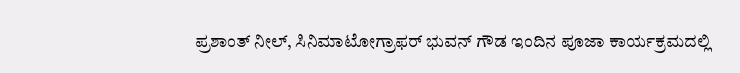ಪ್ರಶಾಂತ್ ನೀಲ್, ಸಿನಿಮಾಟೋಗ್ರಾಫರ್ ಭುವನ್ ಗೌಡ ಇಂದಿನ ಪೂಜಾ ಕಾರ್ಯಕ್ರಮದಲ್ಲಿ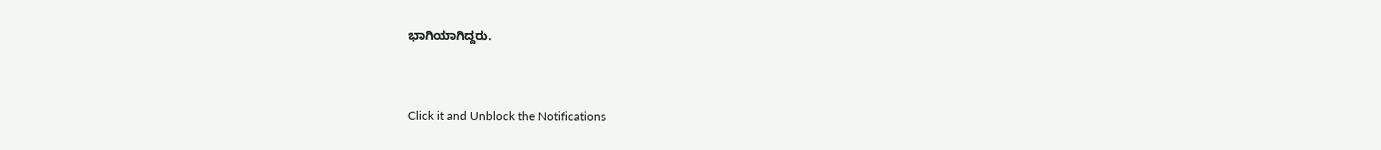ಭಾಗಿಯಾಗಿದ್ದರು.


Click it and Unblock the Notifications